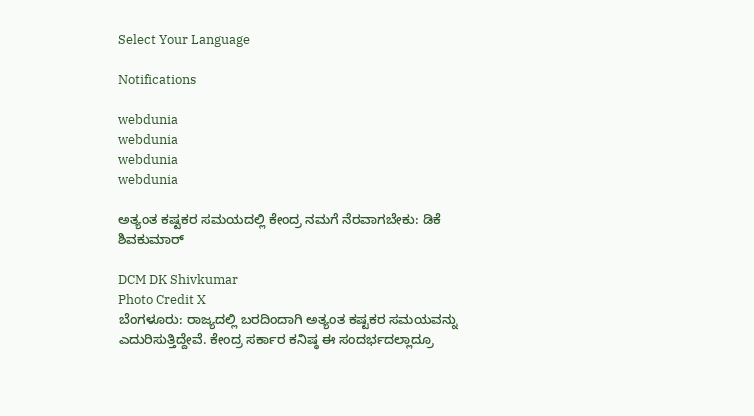Select Your Language

Notifications

webdunia
webdunia
webdunia
webdunia

ಅತ್ಯಂತ ಕಷ್ಟಕರ ಸಮಯದಲ್ಲಿ ಕೇಂದ್ರ ನಮಗೆ ನೆರವಾಗಬೇಕು: ಡಿಕೆ ಶಿವಕುಮಾರ್‌

DCM DK Shivkumar
Photo Credit X
ಬೆಂಗಳೂರು: ರಾಜ್ಯದಲ್ಲಿ ಬರದಿಂದಾಗಿ ಅತ್ಯಂತ ಕಷ್ಟಕರ ಸಮಯವನ್ನು ಎದುರಿಸುತ್ತಿದ್ದೇವೆ. ಕೇಂದ್ರ ಸರ್ಕಾರ ಕನಿಷ್ಠ ಈ ಸಂದರ್ಭದಲ್ಲಾದ್ರೂ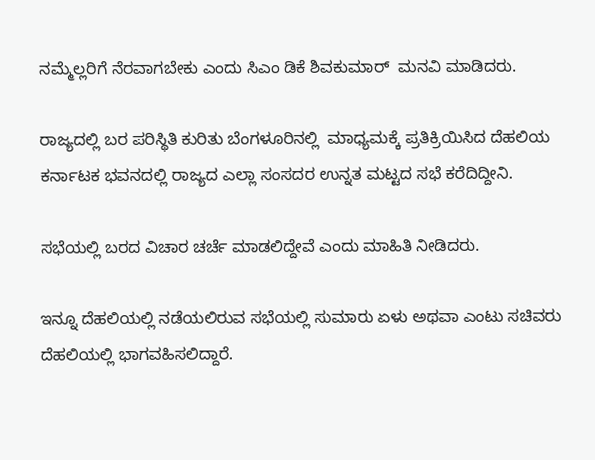ನಮ್ಮೆಲ್ಲರಿಗೆ ನೆರವಾಗಬೇಕು ಎಂದು ಸಿಎಂ ಡಿಕೆ ಶಿವಕುಮಾರ್‌  ಮನವಿ ಮಾಡಿದರು.

ರಾಜ್ಯದಲ್ಲಿ ಬರ ಪರಿಸ್ಥಿತಿ ಕುರಿತು ಬೆಂಗಳೂರಿನಲ್ಲಿ  ಮಾಧ್ಯಮಕ್ಕೆ ಪ್ರತಿಕ್ರಿಯಿಸಿದ ದೆಹಲಿಯ ಕರ್ನಾಟಕ ಭವನದಲ್ಲಿ ರಾಜ್ಯದ ಎಲ್ಲಾ ಸಂಸದರ ಉನ್ನತ ಮಟ್ಟದ ಸಭೆ ಕರೆದಿದ್ದೀನಿ.

ಸಭೆಯಲ್ಲಿ ಬರದ ವಿಚಾರ ಚರ್ಚೆ ಮಾಡಲಿದ್ದೇವೆ ಎಂದು ಮಾಹಿತಿ ನೀಡಿದರು.

ಇನ್ನೂ ದೆಹಲಿಯಲ್ಲಿ ನಡೆಯಲಿರುವ ಸಭೆಯಲ್ಲಿ ಸುಮಾರು ಏಳು ಅಥವಾ ಎಂಟು ಸಚಿವರು ದೆಹಲಿಯಲ್ಲಿ ಭಾಗವಹಿಸಲಿದ್ದಾರೆ.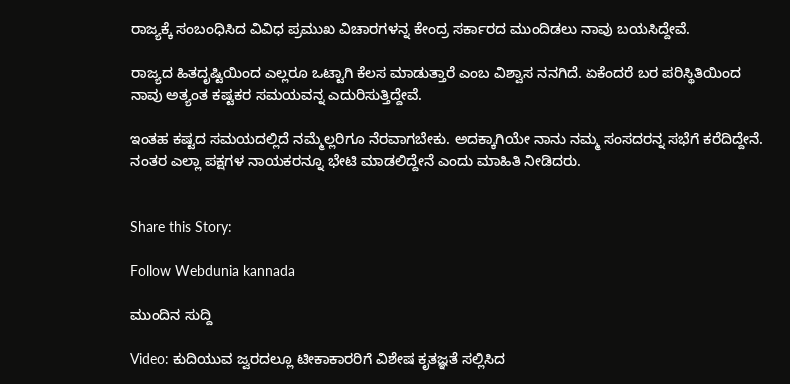ರಾಜ್ಯಕ್ಕೆ ಸಂಬಂಧಿಸಿದ ವಿವಿಧ ಪ್ರಮುಖ ವಿಚಾರಗಳನ್ನ ಕೇಂದ್ರ ಸರ್ಕಾರದ ಮುಂದಿಡಲು ನಾವು ಬಯಸಿದ್ದೇವೆ.

ರಾಜ್ಯದ ಹಿತದೃಷ್ಟಿಯಿಂದ ಎಲ್ಲರೂ ಒಟ್ಟಾಗಿ ಕೆಲಸ ಮಾಡುತ್ತಾರೆ ಎಂಬ ವಿಶ್ವಾಸ ನನಗಿದೆ. ಏಕೆಂದರೆ ಬರ ಪರಿಸ್ಥಿತಿಯಿಂದ ನಾವು ಅತ್ಯಂತ ಕಷ್ಟಕರ ಸಮಯವನ್ನ ಎದುರಿಸುತ್ತಿದ್ದೇವೆ.

ಇಂತಹ ಕಷ್ಟದ ಸಮಯದಲ್ಲಿದೆ ನಮ್ಮೆಲ್ಲರಿಗೂ ನೆರವಾಗಬೇಕು. ಅದಕ್ಕಾಗಿಯೇ ನಾನು ನಮ್ಮ ಸಂಸದರನ್ನ ಸಭೆಗೆ ಕರೆದಿದ್ದೇನೆ. ನಂತರ ಎಲ್ಲಾ ಪಕ್ಷಗಳ ನಾಯಕರನ್ನೂ ಭೇಟಿ ಮಾಡಲಿದ್ದೇನೆ ಎಂದು ಮಾಹಿತಿ ನೀಡಿದರು.


Share this Story:

Follow Webdunia kannada

ಮುಂದಿನ ಸುದ್ದಿ

Video: ಕುದಿಯುವ ಜ್ವರದಲ್ಲೂ ಟೀಕಾಕಾರರಿಗೆ ವಿಶೇಷ ಕೃತಜ್ಞತೆ ಸಲ್ಲಿಸಿದ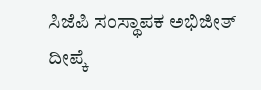ಸಿಜೆಪಿ ಸಂಸ್ಥಾಪಕ ಅಭಿಜೀತ್ ದೀಪ್ಕೆ